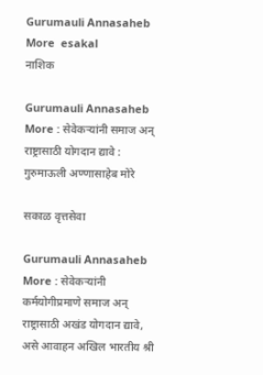Gurumauli Annasaheb More  esakal
नाशिक

Gurumauli Annasaheb More : सेवेकऱ्यांनी समाज अन्‌ राष्ट्रासाठी योगदान द्यावे : गुरुमाऊली अण्णासाहेब मोरे

सकाळ वृत्तसेवा

Gurumauli Annasaheb More : सेवेकऱ्यांनी कर्मयोगीप्रमाणे समाज अन्‌ राष्ट्रासाठी अखंड योगदान द्यावे, असे आवाहन अखिल भारतीय श्री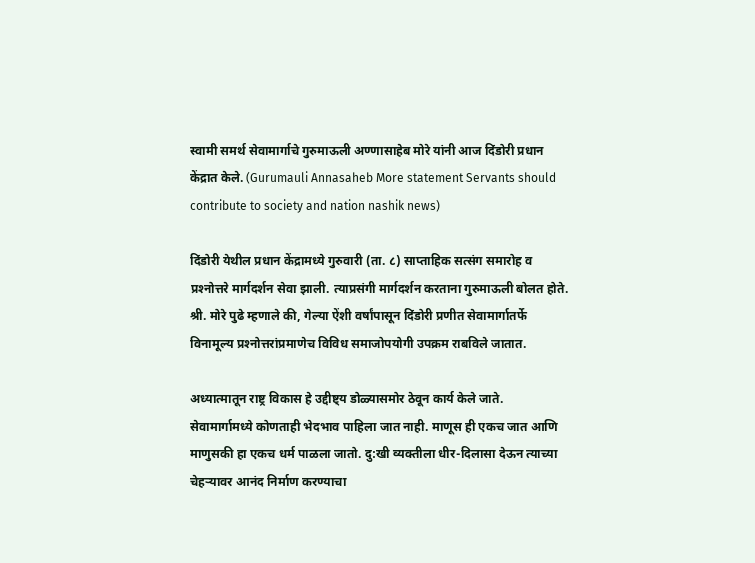स्वामी समर्थ सेवामार्गाचे गुरुमाऊली अण्णासाहेब मोरे यांनी आज दिंडोरी प्रधान केंद्रात केले. (Gurumauli Annasaheb More statement Servants should contribute to society and nation nashik news)

दिंडोरी येथील प्रधान केंद्रामध्ये गुरुवारी (ता. ८) साप्ताहिक सत्संग समारोह व प्रश्‍नोत्तरे मार्गदर्शन सेवा झाली. त्याप्रसंगी मार्गदर्शन करताना गुरुमाऊली बोलत होते. श्री. मोरे पुढे म्हणाले की, गेल्या ऐंशी वर्षांपासून दिंडोरी प्रणीत सेवामार्गातर्फे विनामूल्य प्रश्‍नोत्तरांप्रमाणेच विविध समाजोपयोगी उपक्रम राबविले जातात.

अध्यात्मातून राष्ट्र विकास हे उद्दीष्ट्य डोळ्यासमोर ठेवून कार्य केले जाते. सेवामार्गामध्ये कोणताही भेदभाव पाहिला जात नाही. माणूस ही एकच जात आणि माणुसकी हा एकच धर्म पाळला जातो. दु:खी व्यक्तीला धीर-दिलासा देऊन त्याच्या चेहऱ्यावर आनंद निर्माण करण्याचा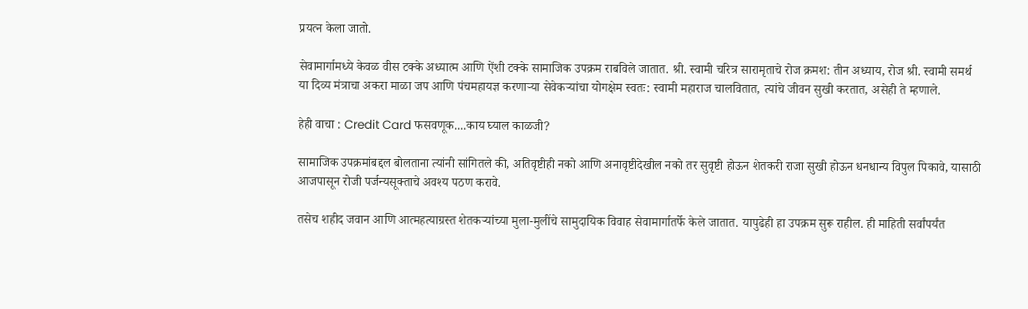प्रयत्न केला जातो.

सेवामार्गामध्ये केवळ वीस टक्के अध्यात्म आणि ऐंशी टक्के सामाजिक उपक्रम राबविले जातात. श्री. स्वामी चरित्र सारामृताचे रोज क्रमश: तीन अध्याय, रोज श्री. स्वामी समर्थ या दिव्य मंत्राचा अकरा माळा जप आणि पंचमहायज्ञ करणाऱ्या सेवेकऱ्यांचा योगक्षेम स्वतः: स्वामी महाराज चालवितात, त्यांचे जीवन सुखी करतात, असेही ते म्हणाले.

हेही वाचा : Credit Card फसवणूक....काय घ्याल काळजी?

सामाजिक उपक्रमांबद्दल बोलताना त्यांनी सांगितले की, अतिवृष्टीही नको आणि अनावृष्टीदेखील नको तर सुवृष्टी होऊन शेतकरी राजा सुखी होऊन धनधान्य विपुल पिकावे, यासाठी आजपासून रोजी पर्जन्यसूक्ताचे अवश्‍य पठण करावे.

तसेच शहीद जवान आणि आत्महत्याग्रस्त शेतकऱ्यांच्या मुला-मुलींचे सामुदायिक विवाह सेवामार्गातर्फे केले जातात. यापुढेही हा उपक्रम सुरू राहील. ही माहिती सर्वांपर्यंत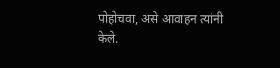पोहोचवा, असे आवाहन त्यांनी केले.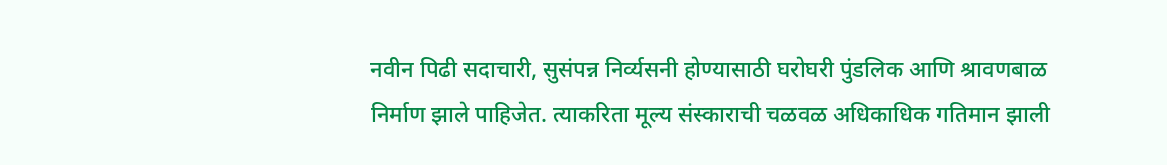नवीन पिढी सदाचारी, सुसंपन्न निर्व्यसनी होण्यासाठी घरोघरी पुंडलिक आणि श्रावणबाळ निर्माण झाले पाहिजेत. त्याकरिता मूल्य संस्काराची चळवळ अधिकाधिक गतिमान झाली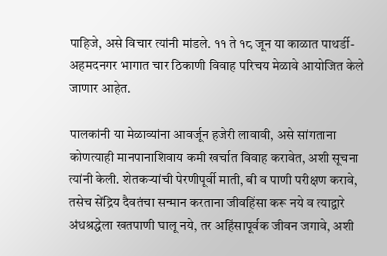पाहिजे, असे विचार त्यांनी मांडले. ११ ते १८ जून या काळात पाथर्डी-अहमदनगर भागात चार ठिकाणी विवाह परिचय मेळावे आयोजित केले जाणार आहेत.

पालकांनी या मेळाव्यांना आवर्जून हजेरी लावावी, असे सांगताना कोणत्याही मानपानाशिवाय कमी खर्चात विवाह करावेत, अशी सूचना त्यांनी केली. शेतकऱ्यांची पेरणीपूर्वी माती, बी व पाणी परीक्षण करावे, तसेच सेंद्रिय दैवतंचा सन्मान करताना जीवहिंसा करू नये व त्याद्वारे अंधश्रद्धेला खतपाणी घालू नये, तर अहिंसापूर्वक जीवन जगावे, अशी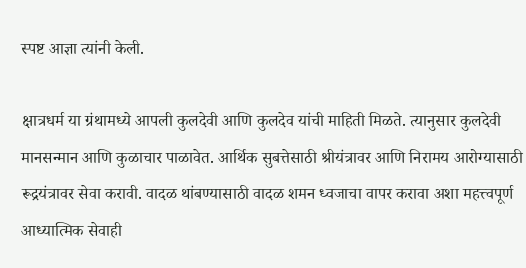स्पष्ट आज्ञा त्यांनी केली.

क्षात्रधर्म या ग्रंथामध्ये आपली कुलदेवी आणि कुलदेव यांची माहिती मिळते. त्यानुसार कुलदेवी मानसन्मान आणि कुळाचार पाळावेत. आर्थिक सुबत्तेसाठी श्रीयंत्रावर आणि निरामय आरोग्यासाठी रूद्रयंत्रावर सेवा करावी. वादळ थांबण्यासाठी वादळ शमन ध्वजाचा वापर करावा अशा महत्त्वपूर्ण आध्यात्मिक सेवाही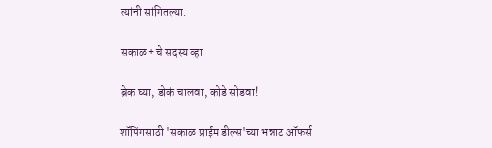त्यांनी सांगितल्या.

सकाळ+ चे सदस्य व्हा

ब्रेक घ्या, डोकं चालवा, कोडे सोडवा!

शॉपिंगसाठी 'सकाळ प्राईम डील्स'च्या भन्नाट ऑफर्स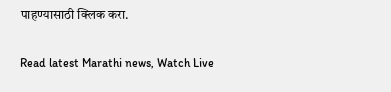पाहण्यासाठी क्लिक करा.

Read latest Marathi news, Watch Live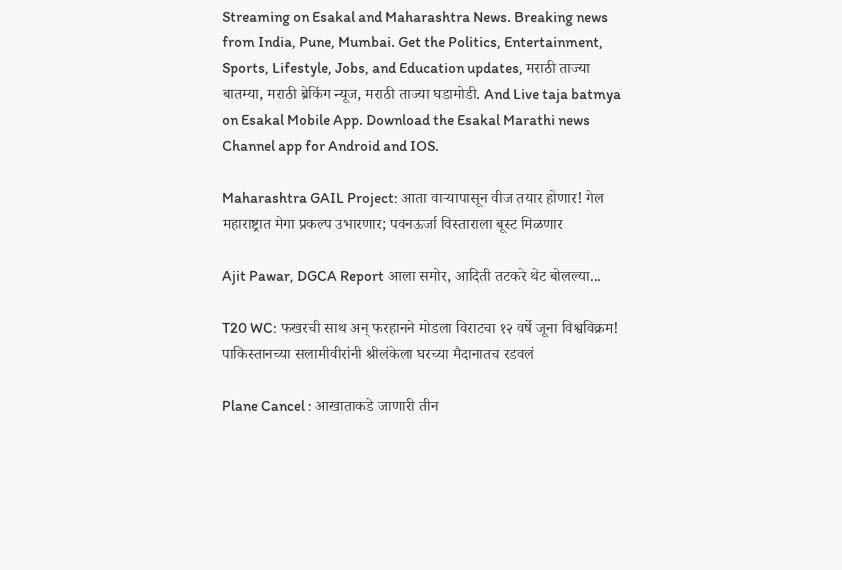Streaming on Esakal and Maharashtra News. Breaking news from India, Pune, Mumbai. Get the Politics, Entertainment, Sports, Lifestyle, Jobs, and Education updates, मराठी ताज्या बातम्या, मराठी ब्रेकिंग न्यूज, मराठी ताज्या घडामोडी. And Live taja batmya on Esakal Mobile App. Download the Esakal Marathi news Channel app for Android and IOS.

Maharashtra GAIL Project: आता वाऱ्यापासून वीज तयार होणार! गेल महाराष्ट्रात मेगा प्रकल्प उभारणार; पवनऊर्जा विस्ताराला बूस्ट मिळणार

Ajit Pawar, DGCA Report आला समोर, आदिती तटकरे थेट बोलल्या...

T20 WC: फखरची साथ अन् फरहानने मोडला विराटचा १२ वर्षे जूना विश्वविक्रम! पाकिस्तानच्या सलामीवीरांनी श्रीलंकेला घरच्या मैदानातच रडवलं

Plane Cancel : आखाताकडे जाणारी तीन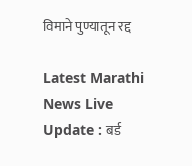विमाने पुण्यातून रद्द

Latest Marathi News Live Update : बर्ड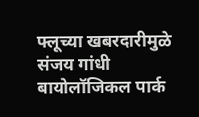फ्लूच्या खबरदारीमुळे संजय गांधी बायोलॉजिकल पार्क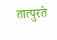तात्पुरते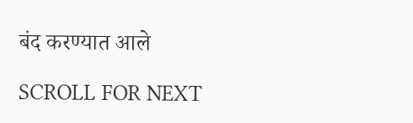बंद करण्यात आले

SCROLL FOR NEXT